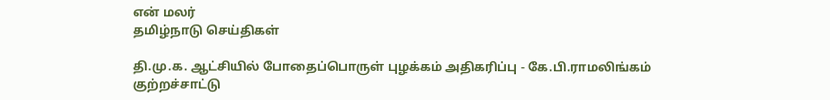என் மலர்
தமிழ்நாடு செய்திகள்

தி.மு.க. ஆட்சியில் போதைப்பொருள் புழக்கம் அதிகரிப்பு - கே.பி.ராமலிங்கம் குற்றச்சாட்டு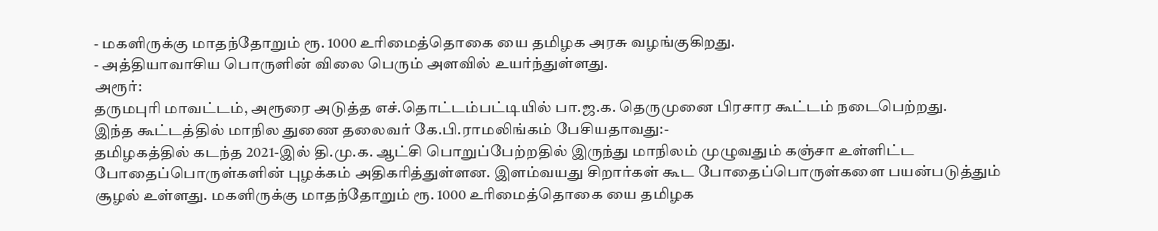- மகளிருக்கு மாதந்தோறும் ரூ. 1000 உரிமைத்தொகை யை தமிழக அரசு வழங்குகிறது.
- அத்தியாவாசிய பொருளின் விலை பெரும் அளவில் உயர்ந்துள்ளது.
அரூர்:
தருமபுரி மாவட்டம், அரூரை அடுத்த எச்.தொட்டம்பட்டியில் பா.ஜ.க. தெருமுனை பிரசார கூட்டம் நடைபெற்றது.
இந்த கூட்டத்தில் மாநில துணை தலைவர் கே.பி.ராமலிங்கம் பேசியதாவது:-
தமிழகத்தில் கடந்த 2021-இல் தி.மு.க. ஆட்சி பொறுப்பேற்றதில் இருந்து மாநிலம் முழுவதும் கஞ்சா உள்ளிட்ட போதைப்பொருள்களின் புழக்கம் அதிகரித்துள்ளன. இளம்வயது சிறார்கள் கூட போதைப்பொருள்களை பயன்படுத்தும் சூழல் உள்ளது. மகளிருக்கு மாதந்தோறும் ரூ. 1000 உரிமைத்தொகை யை தமிழக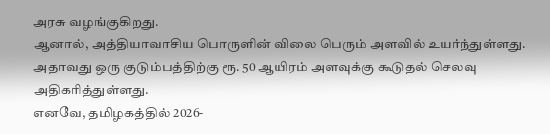அரசு வழங்குகிறது.
ஆனால், அத்தியாவாசிய பொருளின் விலை பெரும் அளவில் உயர்ந்துள்ளது. அதாவது ஒரு குடும்பத்திற்கு ரூ. 50 ஆயிரம் அளவுக்கு கூடுதல் செலவு அதிகரித்துள்ளது.
எனவே, தமிழகத்தில் 2026-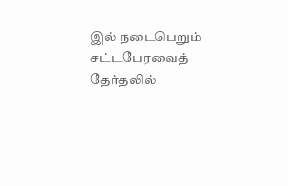இல் நடைபெறும் சட்டபேரவைத் தேர்தலில்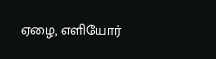ஏழை, எளியோர்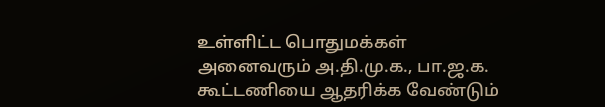உள்ளிட்ட பொதுமக்கள் அனைவரும் அ.தி.மு.க., பா.ஜ.க. கூட்டணியை ஆதரிக்க வேண்டும்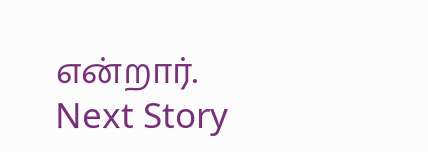என்றார்.
Next Story